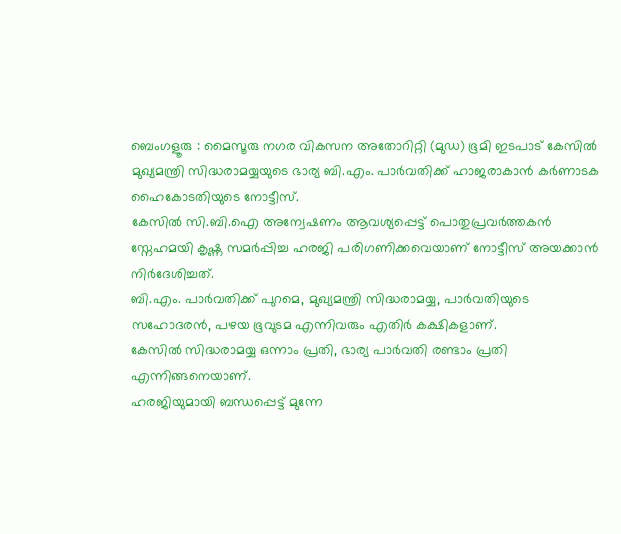ബെംഗളൂരു : മൈസൂരു നഗര വികസന അതോറിറ്റി (മുഡ) ഭൂമി ഇടപാട് കേസിൽ മുഖ്യമന്ത്രി സിദ്ധരാമയ്യയുടെ ഭാര്യ ബി.എം. പാർവതിക്ക് ഹാജരാകാൻ കർണാടക ഹൈകോടതിയുടെ നോട്ടീസ്.
കേസിൽ സി.ബി.ഐ അന്വേഷണം ആവശ്യപ്പെട്ട് പൊതുപ്രവർത്തകൻ സ്നേഹമയി കൃഷ്ണ സമർപ്പിച്ച ഹരജി പരിഗണിക്കവെയാണ് നോട്ടീസ് അയക്കാൻ നിർദേശിച്ചത്.
ബി.എം. പാർവതിക്ക് പുറമെ, മുഖ്യമന്ത്രി സിദ്ധരാമയ്യ, പാർവതിയുടെ സഹോദരൻ, പഴയ ഭൂവുടമ എന്നിവരും എതിർ കക്ഷികളാണ്.
കേസിൽ സിദ്ധരാമയ്യ ഒന്നാം പ്രതി, ഭാര്യ പാർവതി രണ്ടാം പ്രതി എന്നിങ്ങനെയാണ്.
ഹരജിയുമായി ബന്ധപ്പെട്ട് മുന്നേ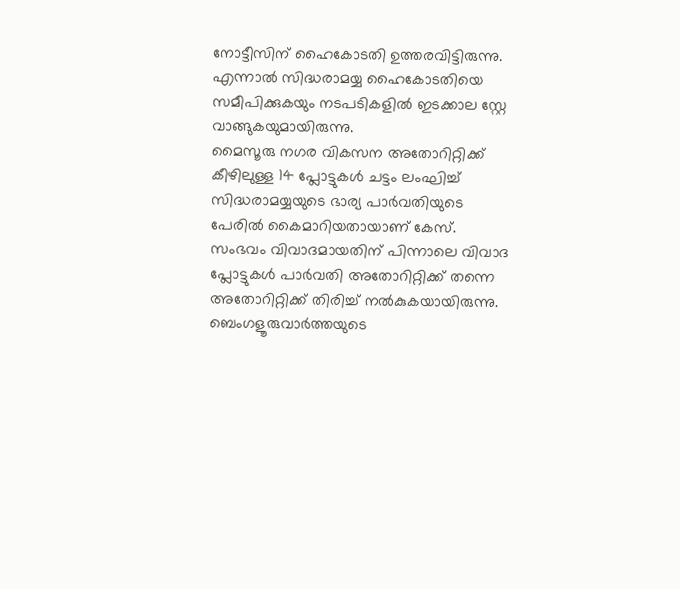നോട്ടീസിന് ഹൈകോടതി ഉത്തരവിട്ടിരുന്നു.
എന്നാൽ സിദ്ധരാമയ്യ ഹൈകോടതിയെ സമീപിക്കുകയും നടപടികളിൽ ഇടക്കാല സ്റ്റേ വാങ്ങുകയുമായിരുന്നു.
മൈസൂരു നഗര വികസന അതോറിറ്റിക്ക് കീഴിലുള്ള 14 പ്ലോട്ടുകൾ ചട്ടം ലംഘിച്ച് സിദ്ധരാമയ്യയുടെ ഭാര്യ പാർവതിയുടെ പേരിൽ കൈമാറിയതായാണ് കേസ്.
സംഭവം വിവാദമായതിന് പിന്നാലെ വിവാദ പ്ലോട്ടുകൾ പാർവതി അതോറിറ്റിക്ക് തന്നെ അതോറിറ്റിക്ക് തിരിച്ച് നൽകുകയായിരുന്നു.
ബെംഗളൂരുവാർത്തയുടെ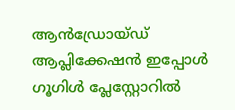ആൻഡ്രോയ്ഡ് ആപ്ലിക്കേഷൻ ഇപ്പോൾ ഗൂഗിൾ പ്ലേസ്റ്റോറിൽ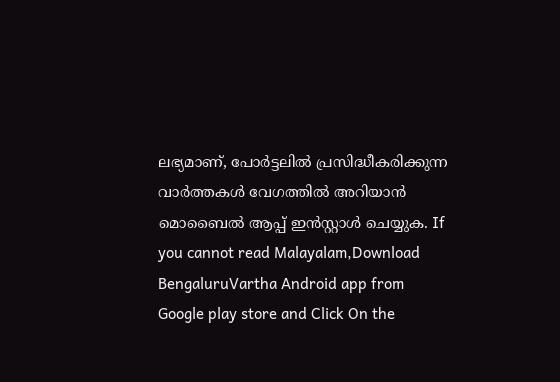ലഭ്യമാണ്, പോർട്ടലിൽ പ്രസിദ്ധീകരിക്കുന്ന വാർത്തകൾ വേഗത്തിൽ അറിയാൻ മൊബൈൽ ആപ്പ് ഇൻസ്റ്റാൾ ചെയ്യുക. If you cannot read Malayalam,Download BengaluruVartha Android app from Google play store and Click On the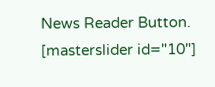News Reader Button. [masterslider id="10"]